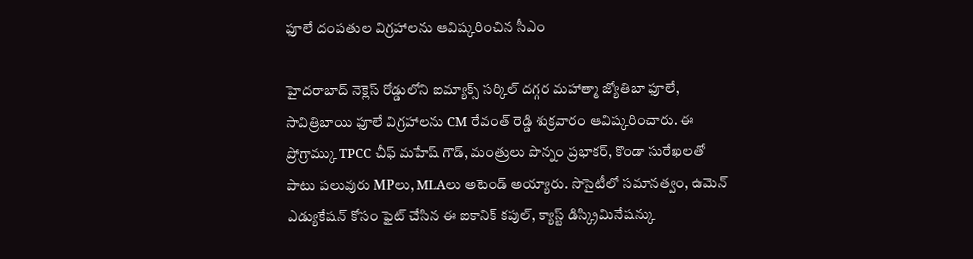ఫూలే దంపతుల విగ్రహాలను ఆవిష్కరించిన సీఎం

హైదరాబాద్ నెక్లెస్ రోడ్డులోని ఐమ్యాక్స్ సర్కిల్ దగ్గర మహాత్మా జ్యోతిబా ఫూలే, సావిత్రిబాయి ఫూలే విగ్రహాలను CM రేవంత్ రెడ్డి శుక్రవారం ఆవిష్కరించారు. ఈ ప్రోగ్రామ్కు TPCC చీఫ్ మహేష్ గౌడ్, మంత్రులు పొన్నం ప్రభాకర్, కొండా సురేఖలతో పాటు పలువురు MPలు, MLAలు అటెండ్ అయ్యారు. సొసైటీలో సమానత్వం, ఉమెన్ ఎడ్యుకేషన్ కోసం ఫైట్ చేసిన ఈ ఐకానిక్ కపుల్, క్యాస్ట్ డిస్క్రిమినేషన్కు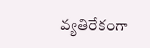వ్యతిరేకంగా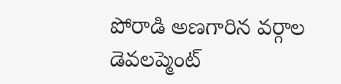పోరాడి అణగారిన వర్గాల డెవలప్మెంట్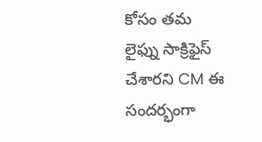కోసం తమ లైఫ్ను సాక్రిఫైస్ చేశారని CM ఈ సందర్భంగా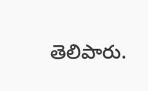తెలిపారు.